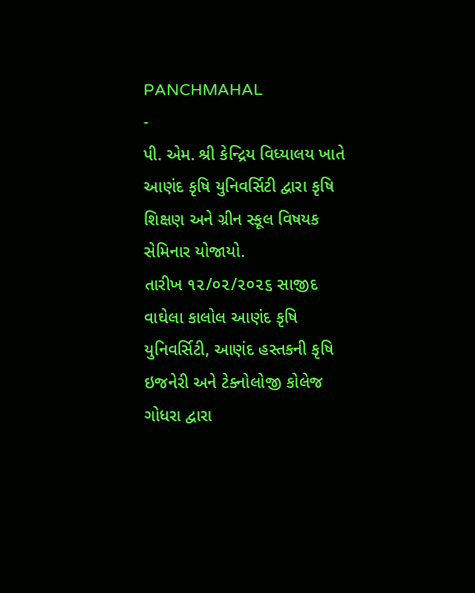PANCHMAHAL
-
પી. એમ. શ્રી કેન્દ્રિય વિધ્યાલય ખાતે આણંદ કૃષિ યુનિવર્સિટી દ્વારા કૃષિ શિક્ષણ અને ગ્રીન સ્કૂલ વિષયક સેમિનાર યોજાયો.
તારીખ ૧૨/૦૨/૨૦૨૬ સાજીદ વાઘેલા કાલોલ આણંદ કૃષિ યુનિવર્સિટી, આણંદ હસ્તકની કૃષિ ઇજનેરી અને ટેક્નોલોજી કોલેજ ગોધરા દ્વારા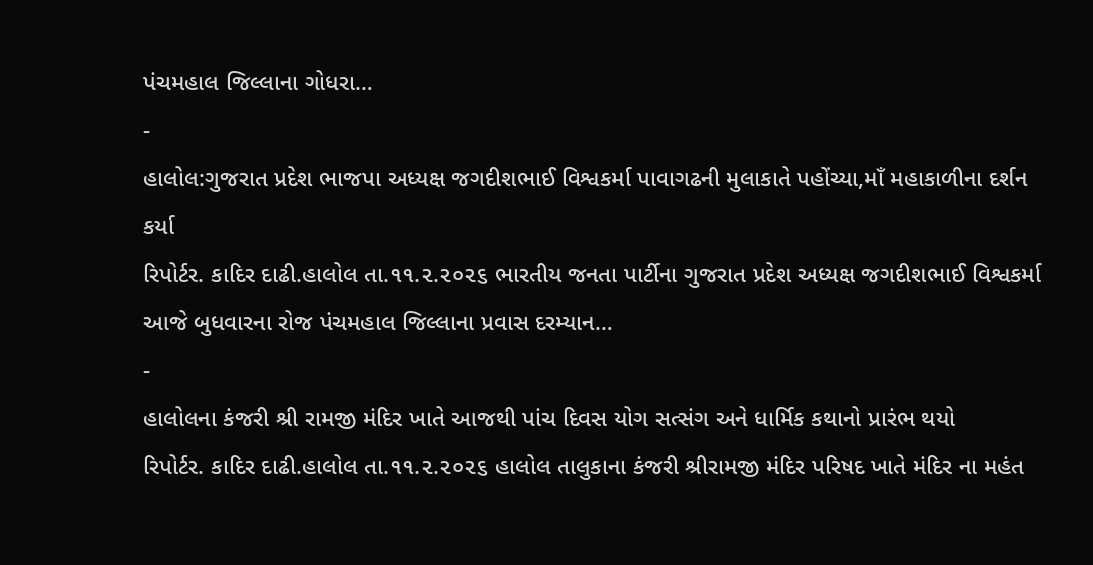પંચમહાલ જિલ્લાના ગોધરા…
-
હાલોલ:ગુજરાત પ્રદેશ ભાજપા અધ્યક્ષ જગદીશભાઈ વિશ્વકર્મા પાવાગઢની મુલાકાતે પહોંચ્યા,માઁ મહાકાળીના દર્શન કર્યા
રિપોર્ટર. કાદિર દાઢી.હાલોલ તા.૧૧.૨.૨૦૨૬ ભારતીય જનતા પાર્ટીના ગુજરાત પ્રદેશ અધ્યક્ષ જગદીશભાઈ વિશ્વકર્મા આજે બુધવારના રોજ પંચમહાલ જિલ્લાના પ્રવાસ દરમ્યાન…
-
હાલોલના કંજરી શ્રી રામજી મંદિર ખાતે આજથી પાંચ દિવસ યોગ સત્સંગ અને ધાર્મિક કથાનો પ્રારંભ થયો
રિપોર્ટર. કાદિર દાઢી.હાલોલ તા.૧૧.૨.૨૦૨૬ હાલોલ તાલુકાના કંજરી શ્રીરામજી મંદિર પરિષદ ખાતે મંદિર ના મહંત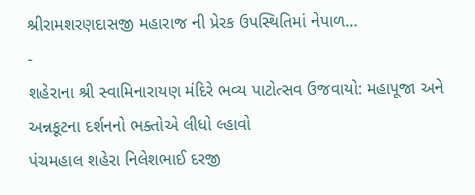શ્રીરામશરણદાસજી મહારાજ ની પ્રેરક ઉપસ્થિતિમાં નેપાળ…
-
શહેરાના શ્રી સ્વામિનારાયણ મંદિરે ભવ્ય પાટોત્સવ ઉજવાયો: મહાપૂજા અને અન્નકૂટના દર્શનનો ભક્તોએ લીધો લ્હાવો
પંચમહાલ શહેરા નિલેશભાઈ દરજી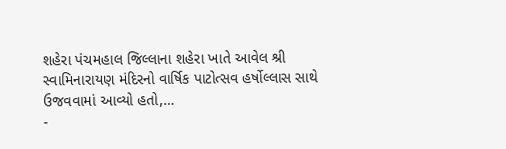શહેરા પંચમહાલ જિલ્લાના શહેરા ખાતે આવેલ શ્રી સ્વામિનારાયણ મંદિરનો વાર્ષિક પાટોત્સવ હર્ષોલ્લાસ સાથે ઉજવવામાં આવ્યો હતો,…
-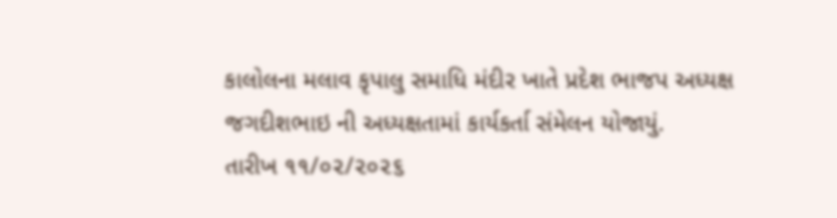કાલોલના મલાવ કૃપાલુ સમાધિ મંદીર ખાતે પ્રદેશ ભાજપ અધ્યક્ષ જગદીશભાઇ ની અધ્યક્ષતામાં કાર્યકર્તા સંમેલન યોજાયું.
તારીખ ૧૧/૦૨/૨૦૨૬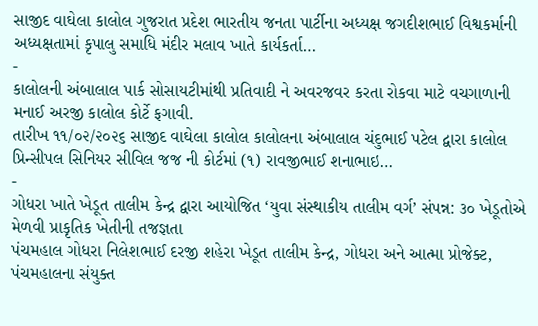સાજીદ વાઘેલા કાલોલ ગુજરાત પ્રદેશ ભારતીય જનતા પાર્ટીના અધ્યક્ષ જગદીશભાઈ વિશ્વકર્માની અધ્યક્ષતામાં કૃપાલુ સમાધિ મંદીર મલાવ ખાતે કાર્યકર્તા…
-
કાલોલની અંબાલાલ પાર્ક સોસાયટીમાંથી પ્રતિવાદી ને અવરજવર કરતા રોકવા માટે વચગાળાની મનાઈ અરજી કાલોલ કોર્ટે ફગાવી.
તારીખ ૧૧/૦૨/૨૦૨૬ સાજીદ વાઘેલા કાલોલ કાલોલના અંબાલાલ ચંદુભાઈ પટેલ દ્વારા કાલોલ પ્રિન્સીપલ સિનિયર સીવિલ જજ ની કોર્ટમાં (૧) રાવજીભાઈ શનાભાઇ…
-
ગોધરા ખાતે ખેડૂત તાલીમ કેન્દ્ર દ્વારા આયોજિત ‘યુવા સંસ્થાકીય તાલીમ વર્ગ’ સંપન્ન: ૩૦ ખેડૂતોએ મેળવી પ્રાકૃતિક ખેતીની તજજ્ઞતા
પંચમહાલ ગોધરા નિલેશભાઈ દરજી શહેરા ખેડૂત તાલીમ કેન્દ્ર, ગોધરા અને આત્મા પ્રોજેક્ટ, પંચમહાલના સંયુક્ત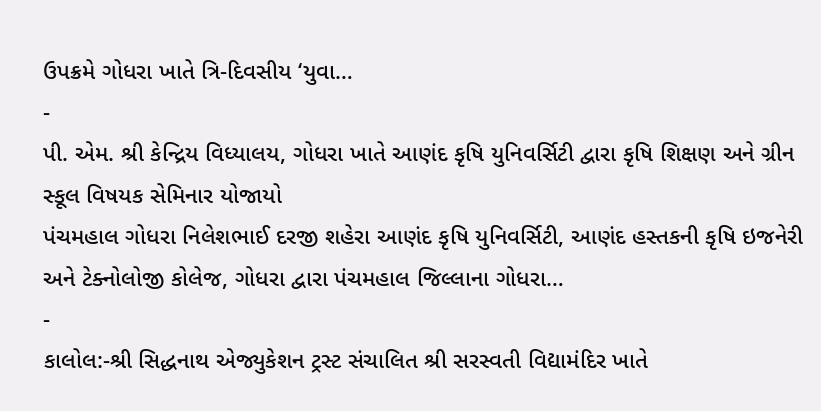ઉપક્રમે ગોધરા ખાતે ત્રિ-દિવસીય ‘યુવા…
-
પી. એમ. શ્રી કેન્દ્રિય વિધ્યાલય, ગોધરા ખાતે આણંદ કૃષિ યુનિવર્સિટી દ્વારા કૃષિ શિક્ષણ અને ગ્રીન સ્કૂલ વિષયક સેમિનાર યોજાયો
પંચમહાલ ગોધરા નિલેશભાઈ દરજી શહેરા આણંદ કૃષિ યુનિવર્સિટી, આણંદ હસ્તકની કૃષિ ઇજનેરી અને ટેક્નોલોજી કોલેજ, ગોધરા દ્વારા પંચમહાલ જિલ્લાના ગોધરા…
-
કાલોલ:-શ્રી સિદ્ધનાથ એજ્યુકેશન ટ્રસ્ટ સંચાલિત શ્રી સરસ્વતી વિદ્યામંદિર ખાતે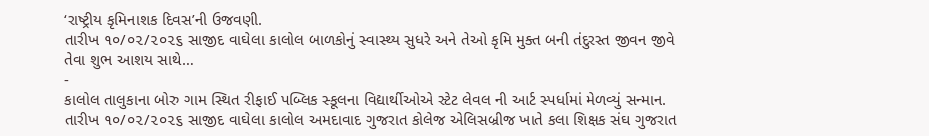‘રાષ્ટ્રીય કૃમિનાશક દિવસ’ની ઉજવણી.
તારીખ ૧૦/૦૨/૨૦૨૬ સાજીદ વાઘેલા કાલોલ બાળકોનું સ્વાસ્થ્ય સુધરે અને તેઓ કૃમિ મુક્ત બની તંદુરસ્ત જીવન જીવે તેવા શુભ આશય સાથે…
-
કાલોલ તાલુકાના બોરુ ગામ સ્થિત રીફાઈ પબ્લિક સ્કૂલના વિદ્યાર્થીઓએ સ્ટેટ લેવલ ની આર્ટ સ્પર્ધામાં મેળવ્યું સન્માન.
તારીખ ૧૦/૦૨/૨૦૨૬ સાજીદ વાઘેલા કાલોલ અમદાવાદ ગુજરાત કોલેજ એલિસબ્રીજ ખાતે કલા શિક્ષક સંઘ ગુજરાત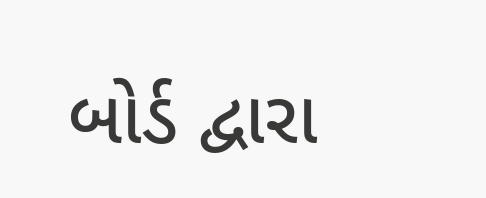બોર્ડ દ્વારા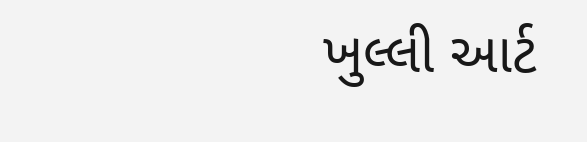ખુલ્લી આર્ટ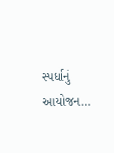સ્પર્ધાનું આયોજન…